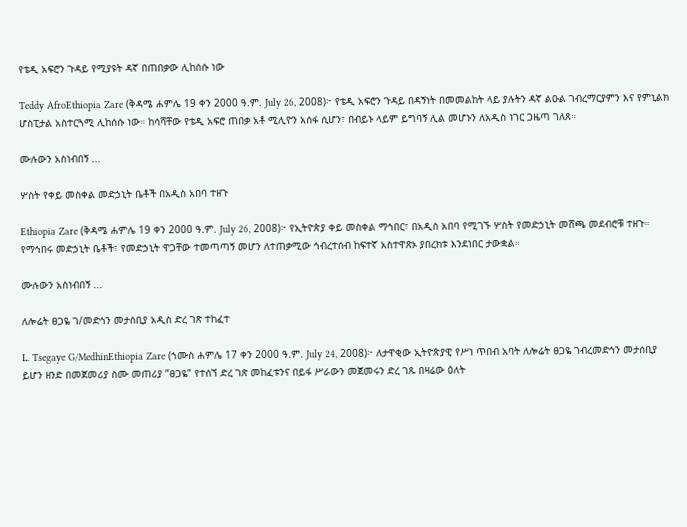የቴዲ አፍሮን ጉዳይ የሚያዩት ዳኛ በጠበቃው ሊከሰሱ ነው

Teddy AfroEthiopia Zare (ቅዳሜ ሐምሌ 19 ቀን 2000 ዓ.ም. July 26, 2008)፦ የቴዲ አፍሮን ጉዳይ በዳኝነት በመመልከት ላይ ያሉትን ዳኛ ልዑል ገብረማርያምን እና የምኒልክ ሆስፒታል አስተርጓሚ ሊከሰሱ ነው። ከሳሻቸው የቴዲ አፍሮ ጠበቃ አቶ ሚሊዮን አሰፋ ሲሆን፣ በብይኑ ላይም ይግባኝ ሊል መሆኑን ለአዲስ ነገር ጋዜጣ ገለጸ።

ሙሉውን አስነብበኝ ...

ሦስት የቀይ መስቀል መድኃኒት ቤቶች በአዲስ አበባ ተዘጉ

Ethiopia Zare (ቅዳሜ ሐምሌ 19 ቀን 2000 ዓ.ም. July 26, 2008)፦ የኢትዮጵያ ቀይ መስቀል ማኅበር፣ በአዲስ አበባ የሚገኙ ሦስት የመድኃኒት መሸጫ መደብሮቹ ተዘጉ። የማኅበሩ መድኃኒት ቤቶች፣ የመድኃኒት ዋጋቸው ተመጣጣኝ መሆን ለተጠቃሚው ኅብረተሰብ ከፍተኛ አስተዋጽኦ ያበረክቱ እንደነበር ታውቋል።

ሙሉውን አስነብበኝ ...

ለሎሬት ፀጋዬ ገ/መድኅን መታሰቢያ አዲስ ድረ ገጽ ተከፈተ

L. Tsegaye G/MedhinEthiopia Zare (ኀሙስ ሐምሌ 17 ቀን 2000 ዓ.ም. July 24, 2008)፦ ለታዋቂው ኢትዮጵያዊ የሥነ ጥበብ አባት ለሎሬት ፀጋዬ ገብረመድኅን መታሰቢያ ይሆን ዘንድ በመጀመሪያ ስሙ መጠሪያ ”ፀጋዬ” የተሰኘ ድረ ገጽ መከፈቱንና በይፋ ሥራውን መጀመሩን ድረ ገጹ በዛሬው ዕለት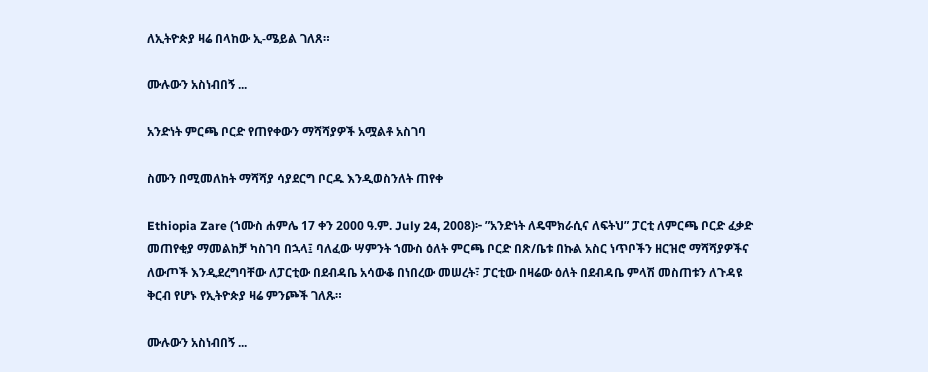ለኢትዮጵያ ዛሬ በላከው ኢ-ሜይል ገለጸ።

ሙሉውን አስነብበኝ ...

አንድነት ምርጫ ቦርድ የጠየቀውን ማሻሻያዎች አሟልቶ አስገባ

ስሙን በሚመለከት ማሻሻያ ሳያደርግ ቦርዱ እንዲወስንለት ጠየቀ

Ethiopia Zare (ኀሙስ ሐምሌ 17 ቀን 2000 ዓ.ም. July 24, 2008)፦ ”አንድነት ለዴሞክራሲና ለፍትህ” ፓርቲ ለምርጫ ቦርድ ፈቃድ መጠየቂያ ማመልከቻ ካስገባ በኋላ፤ ባለፈው ሣምንት ኀሙስ ዕለት ምርጫ ቦርድ በጽ/ቤቱ በኩል አስር ነጥቦችን ዘርዝሮ ማሻሻያዎችና ለውጦች እንዲደረግባቸው ለፓርቲው በደብዳቤ አሳውቆ በነበረው መሠረት፣ ፓርቲው በዛሬው ዕለት በደብዳቤ ምላሽ መስጠቱን ለጉዳዩ ቅርብ የሆኑ የኢትዮጵያ ዛሬ ምንጮች ገለጹ።

ሙሉውን አስነብበኝ ...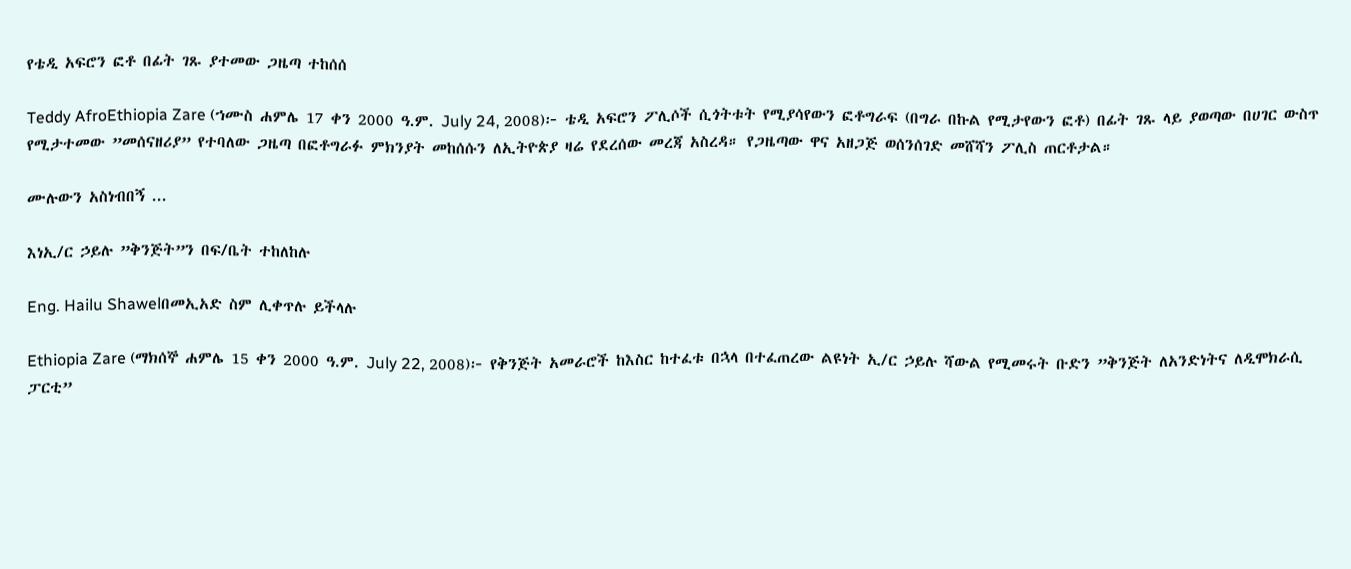የቴዲ አፍሮን ፎቶ በፊት ገጹ ያተመው ጋዜጣ ተከሰሰ

Teddy AfroEthiopia Zare (ኀሙስ ሐምሌ 17 ቀን 2000 ዓ.ም. July 24, 2008)፦ ቴዲ አፍሮን ፖሊሶች ሲጎትቱት የሚያሳየውን ፎቶግራፍ (በግራ በኩል የሚታየውን ፎቶ) በፊት ገጹ ላይ ያወጣው በሀገር ውስጥ የሚታተመው ”መሰናዘሪያ” የተባለው ጋዜጣ በፎቶግራፉ ምክንያት መከሰሱን ለኢትዮጵያ ዛሬ የደረሰው መረጃ አስረዳ። የጋዜጣው ዋና አዘጋጅ ወሰንሰገድ መሸሻን ፖሊስ ጠርቶታል።

ሙሉውን አስነብበኝ ...

እነኢ/ር ኃይሉ ”ቅንጅት”ን በፍ/ቤት ተከለከሉ

Eng. Hailu Shawelበመኢአድ ስም ሊቀጥሉ ይችላሉ

Ethiopia Zare (ማክሰኞ ሐምሌ 15 ቀን 2000 ዓ.ም. July 22, 2008)፦ የቅንጅት አመራሮች ከእስር ከተፈቱ በኋላ በተፈጠረው ልዩነት ኢ/ር ኃይሉ ሻውል የሚመሩት ቡድን ”ቅንጅት ለአንድነትና ለዲሞክራሲ ፓርቲ”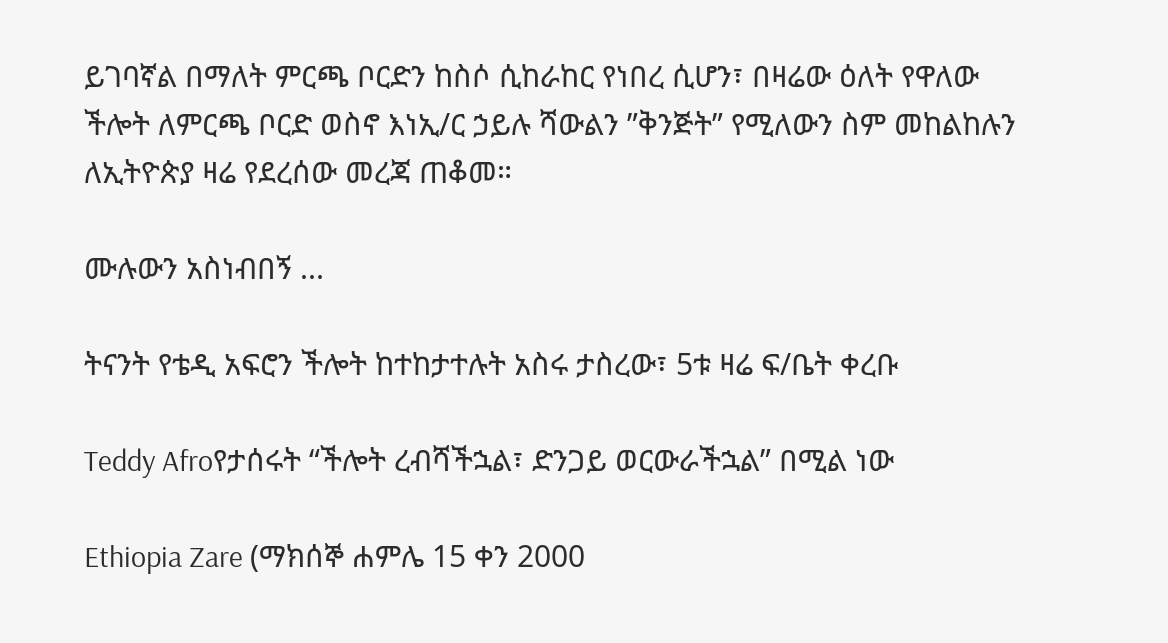ይገባኛል በማለት ምርጫ ቦርድን ከስሶ ሲከራከር የነበረ ሲሆን፣ በዛሬው ዕለት የዋለው ችሎት ለምርጫ ቦርድ ወስኖ እነኢ/ር ኃይሉ ሻውልን ”ቅንጅት” የሚለውን ስም መከልከሉን ለኢትዮጵያ ዛሬ የደረሰው መረጃ ጠቆመ።

ሙሉውን አስነብበኝ ...

ትናንት የቴዲ አፍሮን ችሎት ከተከታተሉት አስሩ ታስረው፣ 5ቱ ዛሬ ፍ/ቤት ቀረቡ

Teddy Afroየታሰሩት “ችሎት ረብሻችኋል፣ ድንጋይ ወርውራችኋል” በሚል ነው

Ethiopia Zare (ማክሰኞ ሐምሌ 15 ቀን 2000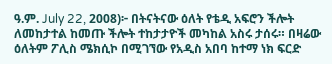ዓ.ም. July 22, 2008)፦ በትናትናው ዕለት የቴዲ አፍሮን ችሎት ለመከታተል ከመጡ ችሎት ተከታታዮች መካከል አስሩ ታሰሩ። በዛሬው ዕለትም ፖሊስ ሜክሲኮ በሚገኘው የአዲስ አበባ ከተማ ነክ ፍርድ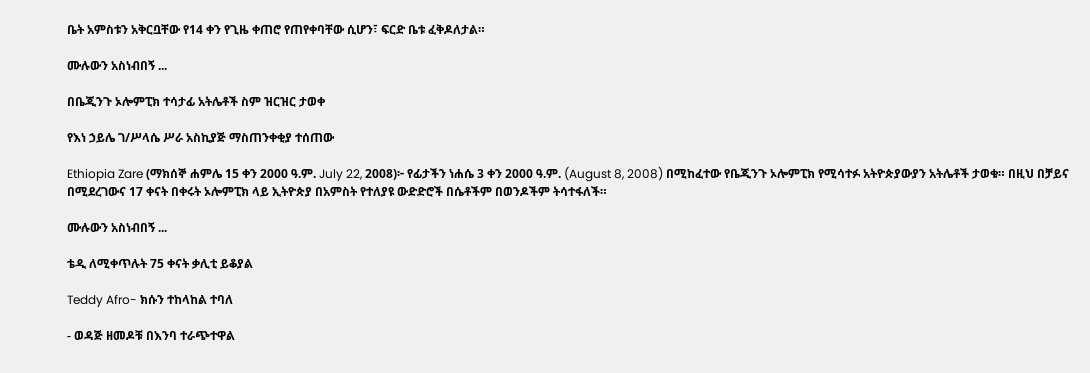ቤት አምስቱን አቅርቧቸው የ14 ቀን የጊዜ ቀጠሮ የጠየቀባቸው ሲሆን፣ ፍርድ ቤቱ ፈቅዶለታል።

ሙሉውን አስነብበኝ ...

በቤጂንጉ ኦሎምፒክ ተሳታፊ አትሌቶች ስም ዝርዝር ታወቀ

የእነ ኃይሌ ገ/ሥላሴ ሥራ አስኪያጅ ማስጠንቀቂያ ተሰጠው

Ethiopia Zare (ማክሰኞ ሐምሌ 15 ቀን 2000 ዓ.ም. July 22, 2008)፦ የፊታችን ነሐሴ 3 ቀን 2000 ዓ.ም. (August 8, 2008) በሚከፈተው የቤጂንጉ ኦሎምፒክ የሚሳተፉ አትዮጵያውያን አትሌቶች ታወቁ። በዚህ በቻይና በሚደረገውና 17 ቀናት በቀሩት ኦሎምፒክ ላይ ኢትዮጵያ በአምስት የተለያዩ ውድድሮች በሴቶችም በወንዶችም ትሳተፋለች።

ሙሉውን አስነብበኝ ...

ቴዲ ለሚቀጥሉት 75 ቀናት ቃሊቲ ይቆያል

Teddy Afro- ክሱን ተከላከል ተባለ

- ወዳጅ ዘመዶቹ በእንባ ተራጭተዋል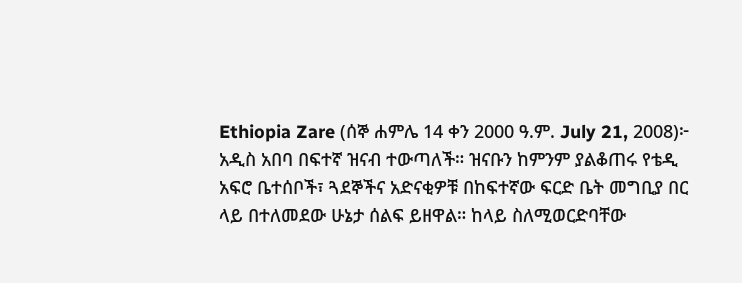Ethiopia Zare (ሰኞ ሐምሌ 14 ቀን 2000 ዓ.ም. July 21, 2008)፦ አዲስ አበባ በፍተኛ ዝናብ ተውጣለች። ዝናቡን ከምንም ያልቆጠሩ የቴዲ አፍሮ ቤተሰቦች፣ ጓደኞችና አድናቂዎቹ በከፍተኛው ፍርድ ቤት መግቢያ በር ላይ በተለመደው ሁኔታ ሰልፍ ይዘዋል። ከላይ ስለሚወርድባቸው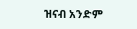ዝናብ አንድም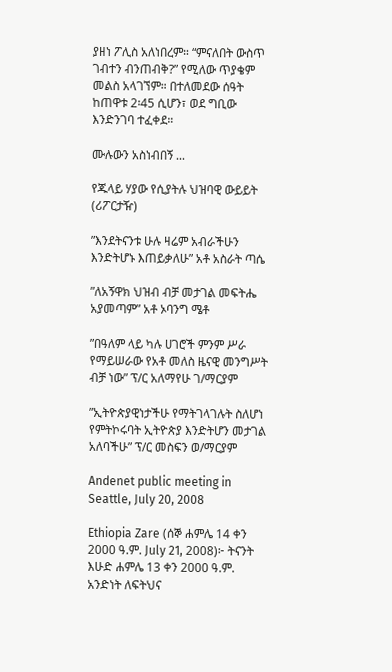ያዘነ ፖሊስ አለነበረም። “ምናለበት ውስጥ ገብተን ብንጠብቅ?” የሚለው ጥያቄም መልስ አላገኘም። በተለመደው ሰዓት ከጠዋቱ 2፡45 ሲሆን፣ ወደ ግቢው እንድንገባ ተፈቀደ።

ሙሉውን አስነብበኝ ...

የጁላይ ሃያው የሲያትሉ ህዝባዊ ውይይት (ሪፖርታዥ)

”እንደትናንቱ ሁሉ ዛሬም አብራችሁን እንድትሆኑ እጠይቃለሁ” አቶ አስራት ጣሴ

”ለአኝዋክ ህዝብ ብቻ መታገል መፍትሔ አያመጣም” አቶ ኦባንግ ሜቶ

”በዓለም ላይ ካሉ ሀገሮች ምንም ሥራ የማይሠራው የአቶ መለስ ዜናዊ መንግሥት ብቻ ነው” ፕ/ር አለማየሁ ገ/ማርያም

”ኢትዮጵያዊነታችሁ የማትገላገሉት ስለሆነ የምትኮሩባት ኢትዮጵያ እንድትሆን መታገል አለባችሁ” ፕ/ር መስፍን ወ/ማርያም

Andenet public meeting in Seattle, July 20, 2008

Ethiopia Zare (ሰኞ ሐምሌ 14 ቀን 2000 ዓ.ም. July 21, 2008)፦ ትናንት እሁድ ሐምሌ 13 ቀን 2000 ዓ.ም. አንድነት ለፍትህና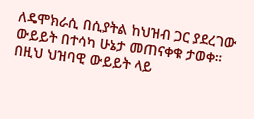ለዴሞክራሲ በሲያትል ከህዝብ ጋር ያደረገው ውይይት በተሳካ ሁኔታ መጠናቀቁ ታወቀ። በዚህ ህዝባዊ ውይይት ላይ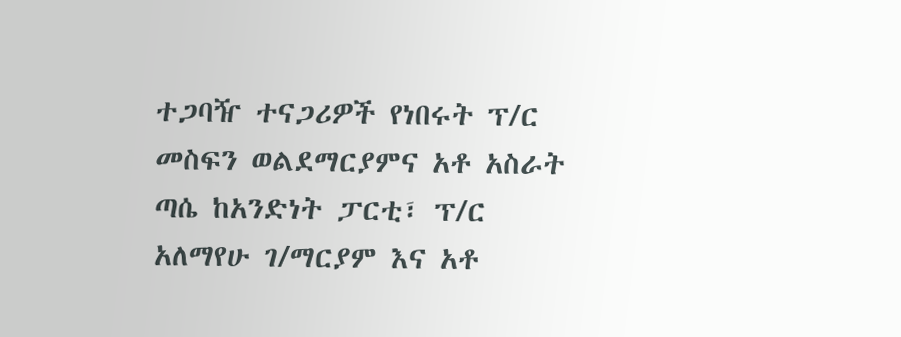ተጋባዥ ተናጋሪዎች የነበሩት ፕ/ር መስፍን ወልደማርያምና አቶ አስራት ጣሴ ከአንድነት ፓርቲ፣ ፕ/ር አለማየሁ ገ/ማርያም እና አቶ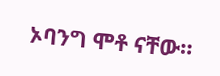ኦባንግ ሞቶ ናቸው።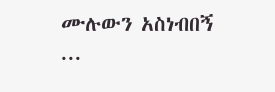ሙሉውን አስነብበኝ ...